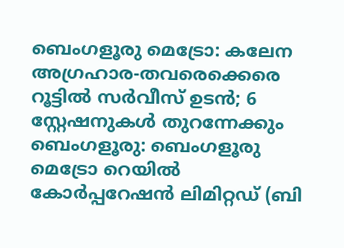ബെംഗളൂരു മെട്രോ: കലേന അഗ്രഹാര-തവരെക്കെരെ റൂട്ടിൽ സർവീസ് ഉടൻ; 6 സ്റ്റേഷനുകൾ തുറന്നേക്കും
ബെംഗളൂരു: ബെംഗളൂരു മെട്രോ റെയിൽ കോർപ്പറേഷൻ ലിമിറ്റഡ് (ബി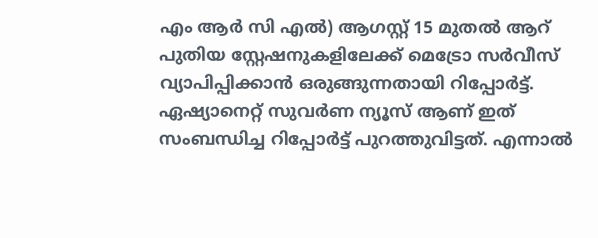എം ആർ സി എൽ) ആഗസ്റ്റ് 15 മുതൽ ആറ് പുതിയ സ്റ്റേഷനുകളിലേക്ക് മെട്രോ സർവീസ് വ്യാപിപ്പിക്കാൻ ഒരുങ്ങുന്നതായി റിപ്പോർട്ട്. ഏഷ്യാനെറ്റ് സുവർണ ന്യൂസ് ആണ് ഇത് സംബന്ധിച്ച റിപ്പോർട്ട് പുറത്തുവിട്ടത്. എന്നാൽ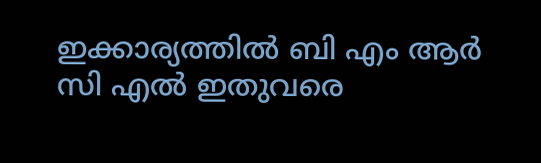ഇക്കാര്യത്തിൽ ബി എം ആർ സി എൽ ഇതുവരെ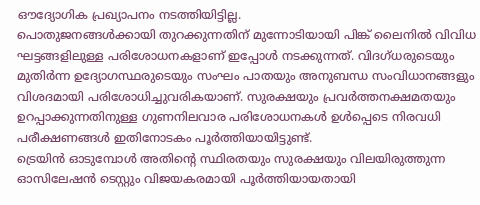ഔദ്യോഗിക പ്രഖ്യാപനം നടത്തിയിട്ടില്ല.
പൊതുജനങ്ങൾക്കായി തുറക്കുന്നതിന് മുന്നോടിയായി പിങ്ക് ലൈനിൽ വിവിധ ഘട്ടങ്ങളിലുള്ള പരിശോധനകളാണ് ഇപ്പോൾ നടക്കുന്നത്. വിദഗ്ധരുടെയും മുതിർന്ന ഉദ്യോഗസ്ഥരുടെയും സംഘം പാതയും അനുബന്ധ സംവിധാനങ്ങളും വിശദമായി പരിശോധിച്ചുവരികയാണ്. സുരക്ഷയും പ്രവർത്തനക്ഷമതയും ഉറപ്പാക്കുന്നതിനുള്ള ഗുണനിലവാര പരിശോധനകൾ ഉൾപ്പെടെ നിരവധി പരീക്ഷണങ്ങൾ ഇതിനോടകം പൂർത്തിയായിട്ടുണ്ട്.
ട്രെയിൻ ഓടുമ്പോൾ അതിന്റെ സ്ഥിരതയും സുരക്ഷയും വിലയിരുത്തുന്ന ഓസിലേഷൻ ടെസ്റ്റും വിജയകരമായി പൂർത്തിയായതായി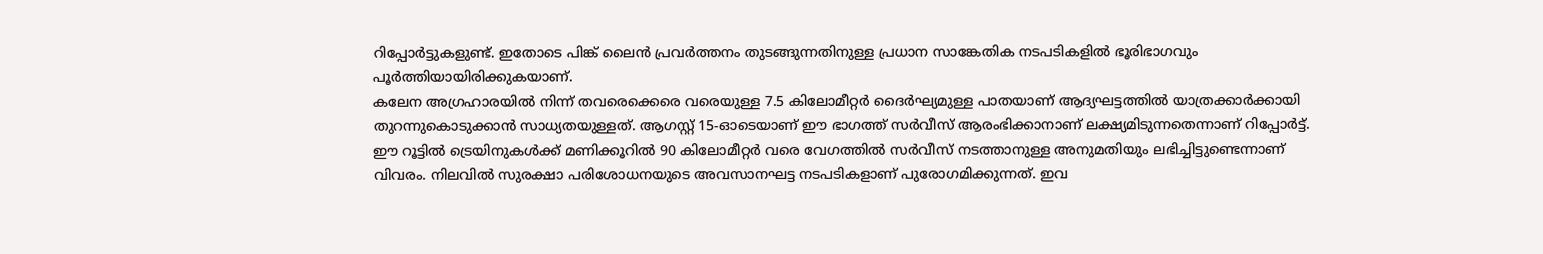റിപ്പോർട്ടുകളുണ്ട്. ഇതോടെ പിങ്ക് ലൈൻ പ്രവർത്തനം തുടങ്ങുന്നതിനുള്ള പ്രധാന സാങ്കേതിക നടപടികളിൽ ഭൂരിഭാഗവും പൂർത്തിയായിരിക്കുകയാണ്.
കലേന അഗ്രഹാരയിൽ നിന്ന് തവരെക്കെരെ വരെയുള്ള 7.5 കിലോമീറ്റർ ദൈർഘ്യമുള്ള പാതയാണ് ആദ്യഘട്ടത്തിൽ യാത്രക്കാർക്കായി തുറന്നുകൊടുക്കാൻ സാധ്യതയുള്ളത്. ആഗസ്റ്റ് 15-ഓടെയാണ് ഈ ഭാഗത്ത് സർവീസ് ആരംഭിക്കാനാണ് ലക്ഷ്യമിടുന്നതെന്നാണ് റിപ്പോർട്ട്. ഈ റൂട്ടിൽ ട്രെയിനുകൾക്ക് മണിക്കൂറിൽ 90 കിലോമീറ്റർ വരെ വേഗത്തിൽ സർവീസ് നടത്താനുള്ള അനുമതിയും ലഭിച്ചിട്ടുണ്ടെന്നാണ് വിവരം. നിലവിൽ സുരക്ഷാ പരിശോധനയുടെ അവസാനഘട്ട നടപടികളാണ് പുരോഗമിക്കുന്നത്. ഇവ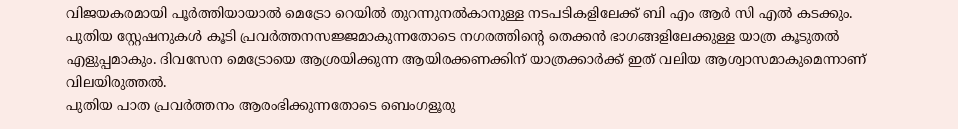വിജയകരമായി പൂർത്തിയായാൽ മെട്രോ റെയിൽ തുറന്നുനൽകാനുള്ള നടപടികളിലേക്ക് ബി എം ആർ സി എൽ കടക്കും. പുതിയ സ്റ്റേഷനുകൾ കൂടി പ്രവർത്തനസജ്ജമാകുന്നതോടെ നഗരത്തിന്റെ തെക്കൻ ഭാഗങ്ങളിലേക്കുള്ള യാത്ര കൂടുതൽ എളുപ്പമാകും. ദിവസേന മെട്രോയെ ആശ്രയിക്കുന്ന ആയിരക്കണക്കിന് യാത്രക്കാർക്ക് ഇത് വലിയ ആശ്വാസമാകുമെന്നാണ് വിലയിരുത്തൽ.
പുതിയ പാത പ്രവർത്തനം ആരംഭിക്കുന്നതോടെ ബെംഗളൂരു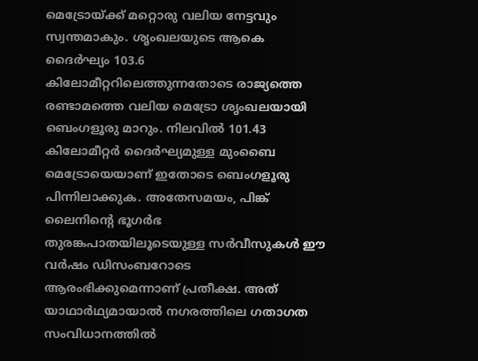മെട്രോയ്ക്ക് മറ്റൊരു വലിയ നേട്ടവും സ്വന്തമാകും. ശൃംഖലയുടെ ആകെ ദൈർഘ്യം 103.6 കിലോമീറ്ററിലെത്തുന്നതോടെ രാജ്യത്തെ രണ്ടാമത്തെ വലിയ മെട്രോ ശൃംഖലയായി ബെംഗളൂരു മാറും. നിലവിൽ 101.43 കിലോമീറ്റർ ദൈർഘ്യമുള്ള മുംബൈ മെട്രോയെയാണ് ഇതോടെ ബെംഗളൂരു പിന്നിലാക്കുക. അതേസമയം, പിങ്ക് ലൈനിന്റെ ഭൂഗർഭ തുരങ്കപാതയിലൂടെയുള്ള സർവീസുകൾ ഈ വർഷം ഡിസംബറോടെ ആരംഭിക്കുമെന്നാണ് പ്രതീക്ഷ. അത് യാഥാർഥ്യമായാൽ നഗരത്തിലെ ഗതാഗത സംവിധാനത്തിൽ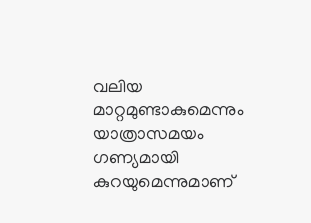വലിയ മാറ്റമുണ്ടാകുമെന്നും യാത്രാസമയം ഗണ്യമായി കുറയുമെന്നുമാണ്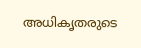അധികൃതരുടെ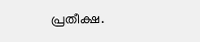പ്രതീക്ഷ.